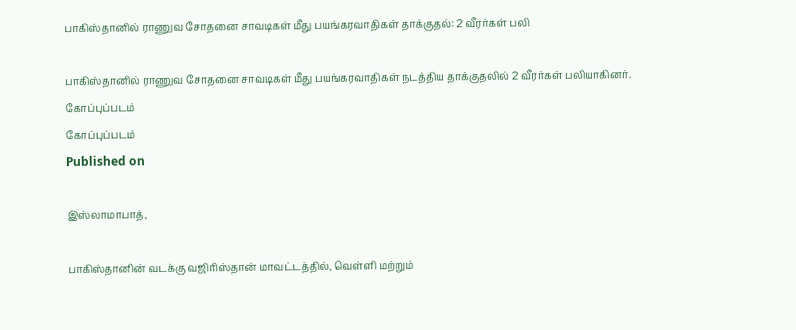பாகிஸ்தானில் ராணுவ சோதனை சாவடிகள் மீது பயங்கரவாதிகள் தாக்குதல்: 2 வீரர்கள் பலி

பாகிஸ்தானில் ராணுவ சோதனை சாவடிகள் மீது பயங்கரவாதிகள் நடத்திய தாக்குதலில் 2 வீரர்கள் பலியாகினர்.
கோப்புப்படம்
கோப்புப்படம்
Published on

இஸ்லாமாபாத்,

பாகிஸ்தானின் வடக்கு வஜிரிஸ்தான் மாவட்டத்தில், வெள்ளி மற்றும்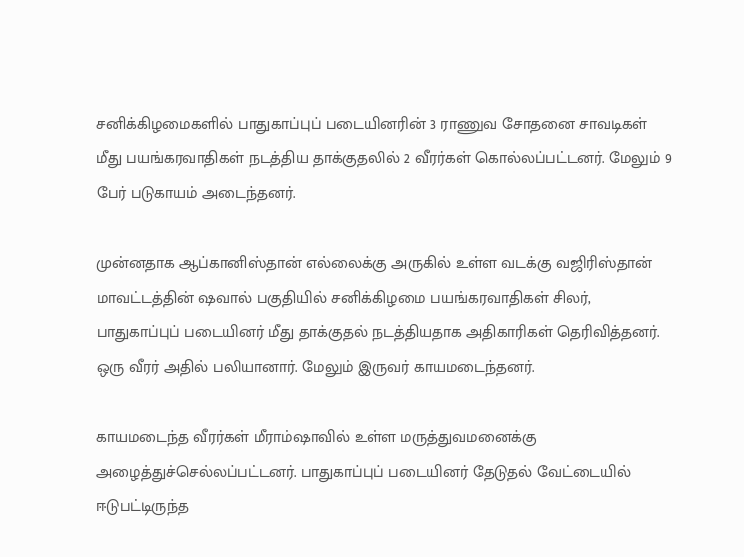சனிக்கிழமைகளில் பாதுகாப்புப் படையினரின் 3 ராணுவ சோதனை சாவடிகள் மீது பயங்கரவாதிகள் நடத்திய தாக்குதலில் 2 வீரர்கள் கொல்லப்பட்டனர். மேலும் 9 பேர் படுகாயம் அடைந்தனர்.

முன்னதாக ஆப்கானிஸ்தான் எல்லைக்கு அருகில் உள்ள வடக்கு வஜிரிஸ்தான் மாவட்டத்தின் ஷவால் பகுதியில் சனிக்கிழமை பயங்கரவாதிகள் சிலர், பாதுகாப்புப் படையினர் மீது தாக்குதல் நடத்தியதாக அதிகாரிகள் தெரிவித்தனர். ஒரு வீரர் அதில் பலியானார். மேலும் இருவர் காயமடைந்தனர்.

காயமடைந்த வீரர்கள் மீராம்ஷாவில் உள்ள மருத்துவமனைக்கு அழைத்துச்செல்லப்பட்டனர். பாதுகாப்புப் படையினர் தேடுதல் வேட்டையில் ஈடுபட்டிருந்த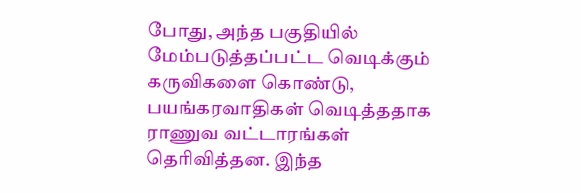போது, அந்த பகுதியில் மேம்படுத்தப்பட்ட வெடிக்கும் கருவிகளை கொண்டு, பயங்கரவாதிகள் வெடித்ததாக ராணுவ வட்டாரங்கள் தெரிவித்தன. இந்த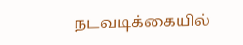நடவடிக்கையில்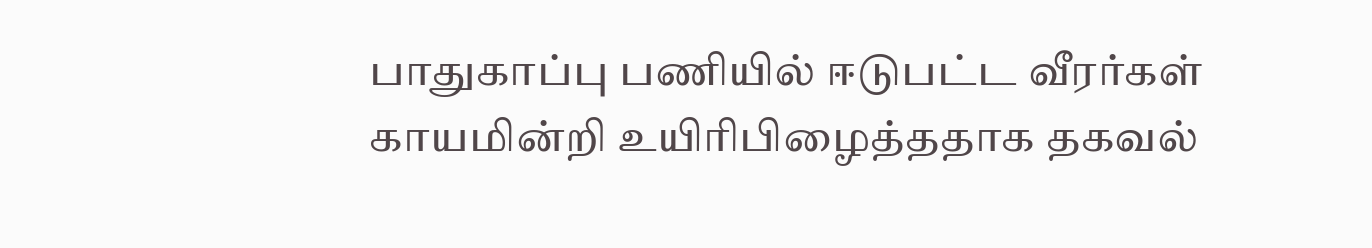பாதுகாப்பு பணியில் ஈடுபட்ட வீரர்கள் காயமின்றி உயிரிபிழைத்ததாக தகவல்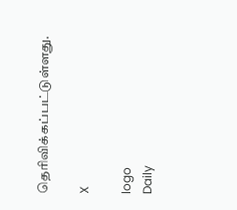தெரிவிக்கப்பட்டுள்ளது.

X

logo
Daily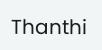Thanthi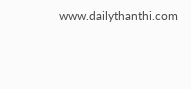www.dailythanthi.com